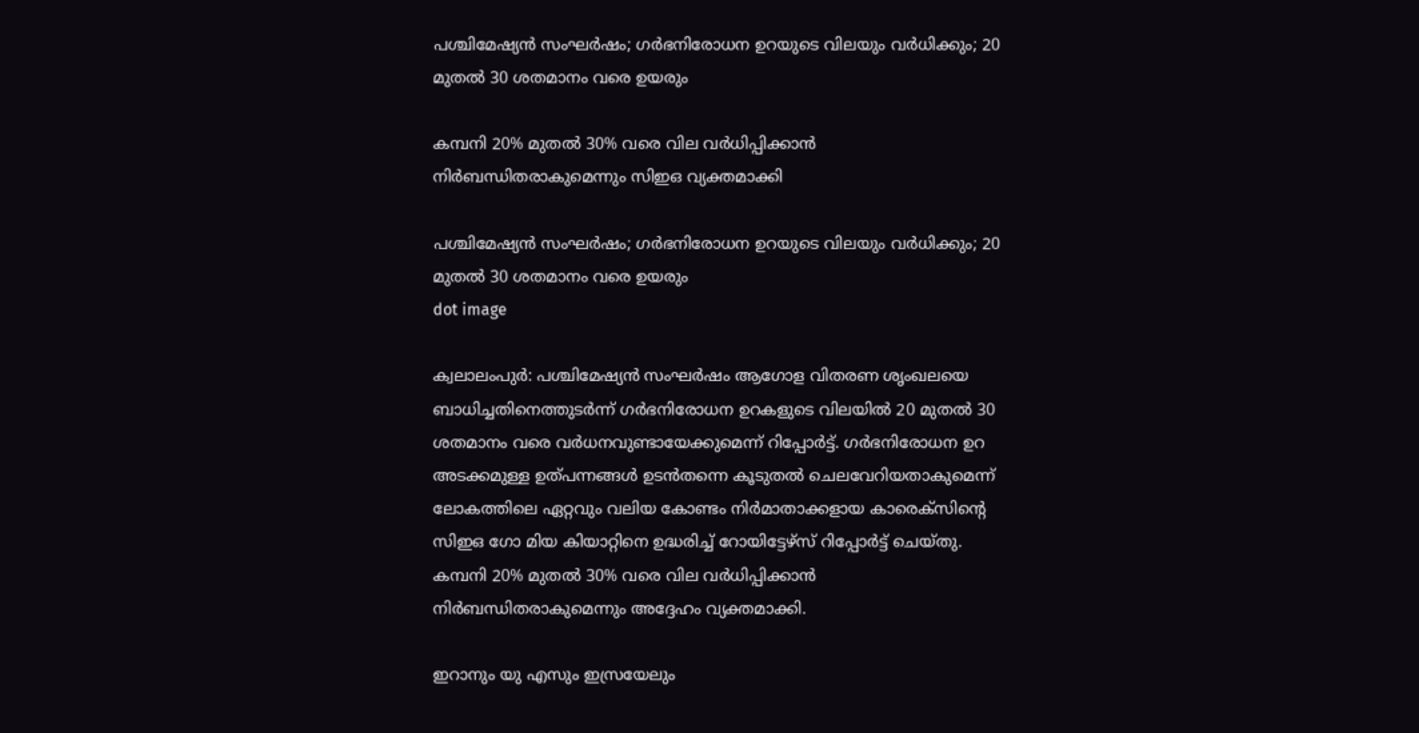പശ്ചിമേഷ്യൻ സംഘർഷം; ഗർഭനിരോധന ഉറയുടെ വിലയും വർധിക്കും; 20 മുതൽ 30 ശതമാനം വരെ ഉയരും

കമ്പനി 20% മുതൽ 30% വരെ വില വർധിപ്പിക്കാൻ നിർബന്ധിതരാകുമെന്നും സിഇഒ വ്യക്തമാക്കി

പശ്ചിമേഷ്യൻ സംഘർഷം; ഗർഭനിരോധന ഉറയുടെ വിലയും വർധിക്കും; 20 മുതൽ 30 ശതമാനം വരെ ഉയരും
dot image

ക്വലാലംപുർ: പശ്ചിമേഷ്യൻ സംഘർഷം ആഗോള വിതരണ ശൃംഖലയെ ബാധിച്ചതിനെത്തുടർന്ന് ഗർഭനിരോധന ഉറകളുടെ വിലയിൽ 20 മുതൽ 30 ശതമാനം വരെ വർധനവുണ്ടായേക്കുമെന്ന് റിപ്പോർട്ട്. ഗർഭനിരോധന ഉറ അടക്കമുള്ള ഉത്പന്നങ്ങൾ ഉടൻതന്നെ കൂടുതൽ ചെലവേറിയതാകുമെന്ന് ലോകത്തിലെ ഏറ്റവും വലിയ കോണ്ടം നിർമാതാക്കളായ കാരെക്‌സിന്റെ സിഇഒ ഗോ മിയ കിയാറ്റിനെ ഉദ്ധരിച്ച് റോയിട്ടേഴ്സ് റിപ്പോർട്ട് ചെയ്തു. കമ്പനി 20% മുതൽ 30% വരെ വില വർധിപ്പിക്കാൻ നിർബന്ധിതരാകുമെന്നും അദ്ദേഹം വ്യക്തമാക്കി.

ഇറാനും യു എസും ഇസ്രയേലും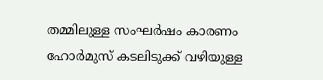തമ്മിലുള്ള സംഘർഷം കാരണം ഹോർമുസ് കടലിടുക്ക് വഴിയുള്ള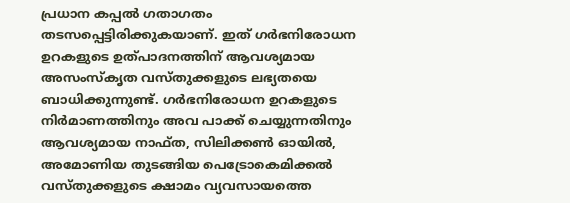പ്രധാന കപ്പൽ ഗതാഗതം തടസപ്പെട്ടിരിക്കുകയാണ്. ഇത് ഗർഭനിരോധന ഉറകളുടെ ഉത്പാദനത്തിന് ആവശ്യമായ അസംസ്‌കൃത വസ്തുക്കളുടെ ലഭ്യതയെ ബാധിക്കുന്നുണ്ട്. ഗർഭനിരോധന ഉറകളുടെ നിർമാണത്തിനും അവ പാക്ക് ചെയ്യുന്നതിനും ആവശ്യമായ നാഫ്ത, സിലിക്കൺ ഓയിൽ, അമോണിയ തുടങ്ങിയ പെട്രോകെമിക്കൽ വസ്തുക്കളുടെ ക്ഷാമം വ്യവസായത്തെ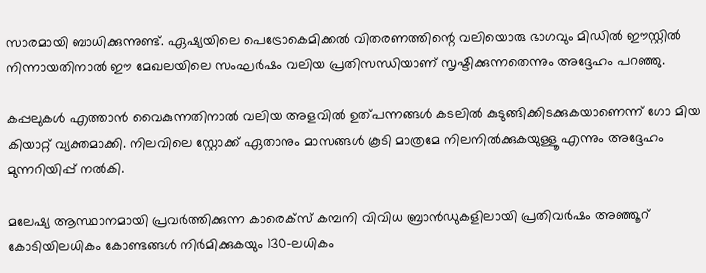സാരമായി ബാധിക്കുന്നുണ്ട്. ഏഷ്യയിലെ പെട്രോകെമിക്കൽ വിതരണത്തിന്റെ വലിയൊരു ഭാഗവും മിഡിൽ ഈസ്റ്റിൽ നിന്നായതിനാൽ ഈ മേഖലയിലെ സംഘർഷം വലിയ പ്രതിസന്ധിയാണ് സൃഷ്ടിക്കുന്നതെന്നും അദ്ദേഹം പറഞ്ഞു.

കപ്പലുകൾ എത്താൻ വൈകുന്നതിനാൽ വലിയ അളവിൽ ഉത്പന്നങ്ങൾ കടലിൽ കുടുങ്ങിക്കിടക്കുകയാണെന്ന് ഗോ മിയ കിയാറ്റ് വ്യക്തമാക്കി. നിലവിലെ സ്റ്റോക്ക് ഏതാനും മാസങ്ങൾ കൂടി മാത്രമേ നിലനിൽക്കുകയുള്ളൂ എന്നും അദ്ദേഹം മുന്നറിയിപ്പ് നൽകി.

മലേഷ്യ ആസ്ഥാനമായി പ്രവർത്തിക്കുന്ന കാരെക്‌സ് കമ്പനി വിവിധ ബ്രാൻഡുകളിലായി പ്രതിവർഷം അഞ്ഞൂറ് കോടിയിലധികം കോണ്ടങ്ങൾ നിർമിക്കുകയും 130-ലധികം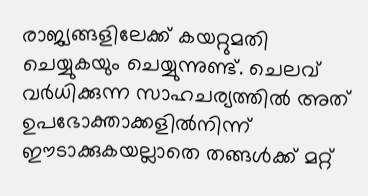രാജ്യങ്ങളിലേക്ക് കയറ്റുമതി ചെയ്യുകയും ചെയ്യുന്നുണ്ട്. ചെലവ് വർധിക്കുന്ന സാഹചര്യത്തിൽ അത് ഉപഭോക്താക്കളിൽനിന്ന് ഈടാക്കുകയല്ലാതെ തങ്ങൾക്ക് മറ്റ്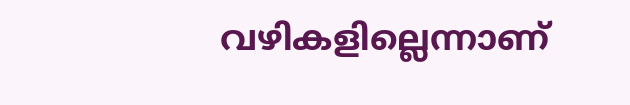വഴികളില്ലെന്നാണ്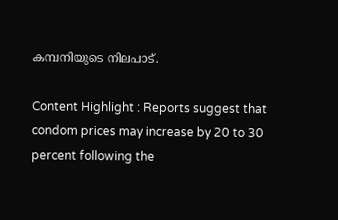കമ്പനിയുടെ നിലപാട്.

Content Highlight : Reports suggest that condom prices may increase by 20 to 30 percent following the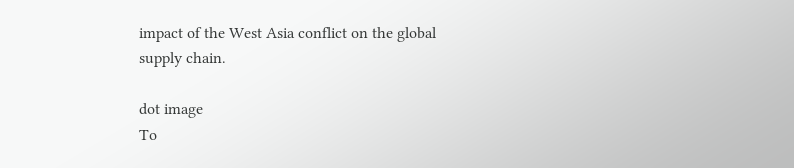impact of the West Asia conflict on the global supply chain.

dot image
To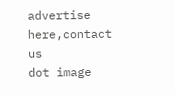advertise here,contact us
dot image